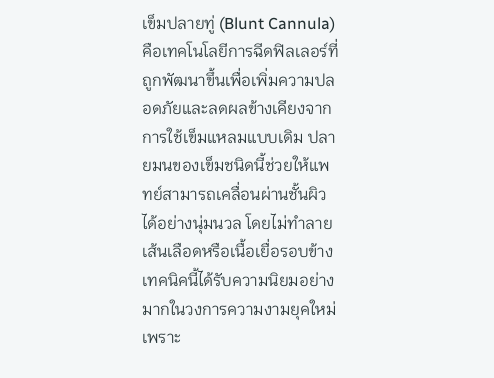เข็มปลายทู่ (Blunt Cannula) คือเทคโนโลยีการฉีดฟิลเลอร์ที่ถูกพัฒนาขึ้นเพื่อเพิ่มความปลอดภัยและลดผลข้างเคียงจากการใช้เข็มแหลมแบบเดิม ปลายมนของเข็มชนิดนี้ช่วยให้แพทย์สามารถเคลื่อนผ่านชั้นผิวได้อย่างนุ่มนวล โดยไม่ทำลายเส้นเลือดหรือเนื้อเยื่อรอบข้าง
เทคนิคนี้ได้รับความนิยมอย่างมากในวงการความงามยุคใหม่ เพราะ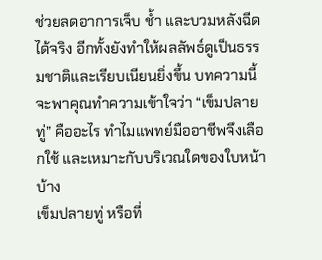ช่วยลดอาการเจ็บ ช้ำ และบวมหลังฉีดได้จริง อีกทั้งยังทำให้ผลลัพธ์ดูเป็นธรรมชาติและเรียบเนียนยิ่งขึ้น บทความนี้จะพาคุณทำความเข้าใจว่า “เข็มปลายทู่” คืออะไร ทำไมแพทย์มืออาชีพจึงเลือกใช้ และเหมาะกับบริเวณใดของใบหน้าบ้าง
เข็มปลายทู่ หรือที่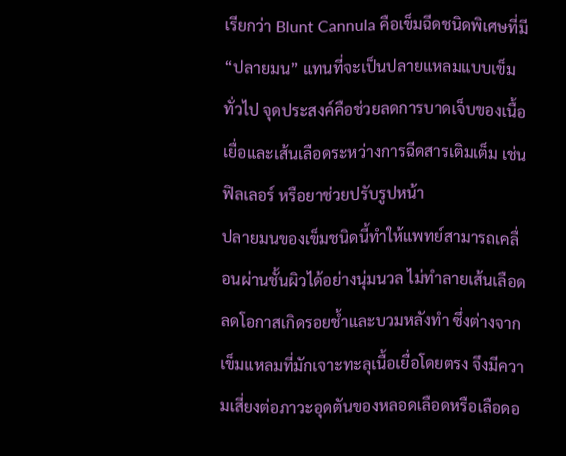เรียกว่า Blunt Cannula คือเข็มฉีดชนิดพิเศษที่มี “ปลายมน” แทนที่จะเป็นปลายแหลมแบบเข็มทั่วไป จุดประสงค์คือช่วยลดการบาดเจ็บของเนื้อเยื่อและเส้นเลือดระหว่างการฉีดสารเติมเต็ม เช่น ฟิลเลอร์ หรือยาช่วยปรับรูปหน้า
ปลายมนของเข็มชนิดนี้ทำให้แพทย์สามารถเคลื่อนผ่านชั้นผิวได้อย่างนุ่มนวล ไม่ทำลายเส้นเลือด ลดโอกาสเกิดรอยช้ำและบวมหลังทำ ซึ่งต่างจากเข็มแหลมที่มักเจาะทะลุเนื้อเยื่อโดยตรง จึงมีความเสี่ยงต่อภาวะอุดตันของหลอดเลือดหรือเลือดอ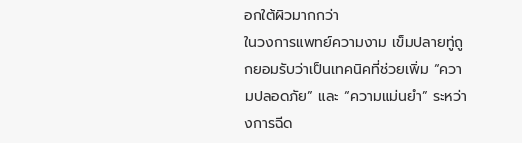อกใต้ผิวมากกว่า
ในวงการแพทย์ความงาม เข็มปลายทู่ถูกยอมรับว่าเป็นเทคนิคที่ช่วยเพิ่ม “ความปลอดภัย” และ “ความแม่นยำ” ระหว่างการฉีด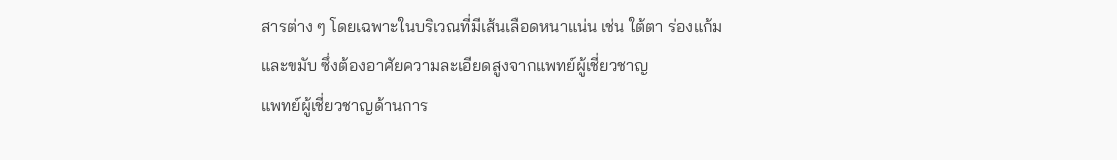สารต่าง ๆ โดยเฉพาะในบริเวณที่มีเส้นเลือดหนาแน่น เช่น ใต้ตา ร่องแก้ม และขมับ ซึ่งต้องอาศัยความละเอียดสูงจากแพทย์ผู้เชี่ยวชาญ
แพทย์ผู้เชี่ยวชาญด้านการ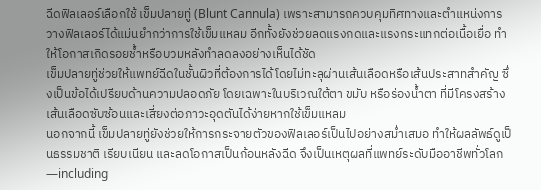ฉีดฟิลเลอร์เลือกใช้ เข็มปลายทู่ (Blunt Cannula) เพราะสามารถควบคุมทิศทางและตำแหน่งการวางฟิลเลอร์ได้แม่นยำกว่าการใช้เข็มแหลม อีกทั้งยังช่วยลดแรงกดและแรงกระแทกต่อเนื้อเยื่อ ทำให้โอกาสเกิดรอยช้ำหรือบวมหลังทำลดลงอย่างเห็นได้ชัด
เข็มปลายทู่ช่วยให้แพทย์ฉีดในชั้นผิวที่ต้องการได้โดยไม่ทะลุผ่านเส้นเลือดหรือเส้นประสาทสำคัญ ซึ่งเป็นข้อได้เปรียบด้านความปลอดภัย โดยเฉพาะในบริเวณใต้ตา ขมับ หรือร่องน้ำตา ที่มีโครงสร้างเส้นเลือดซับซ้อนและเสี่ยงต่อภาวะอุดตันได้ง่ายหากใช้เข็มแหลม
นอกจากนี้ เข็มปลายทู่ยังช่วยให้การกระจายตัวของฟิลเลอร์เป็นไปอย่างสม่ำเสมอ ทำให้ผลลัพธ์ดูเป็นธรรมชาติ เรียบเนียน และลดโอกาสเป็นก้อนหลังฉีด จึงเป็นเหตุผลที่แพทย์ระดับมืออาชีพทั่วโลก—including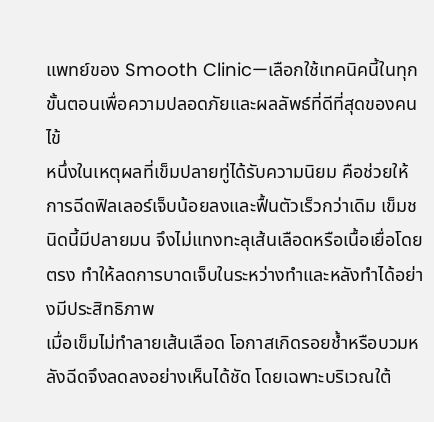แพทย์ของ Smooth Clinic—เลือกใช้เทคนิคนี้ในทุกขั้นตอนเพื่อความปลอดภัยและผลลัพธ์ที่ดีที่สุดของคนไข้
หนึ่งในเหตุผลที่เข็มปลายทู่ได้รับความนิยม คือช่วยให้การฉีดฟิลเลอร์เจ็บน้อยลงและฟื้นตัวเร็วกว่าเดิม เข็มชนิดนี้มีปลายมน จึงไม่แทงทะลุเส้นเลือดหรือเนื้อเยื่อโดยตรง ทำให้ลดการบาดเจ็บในระหว่างทำและหลังทำได้อย่างมีประสิทธิภาพ
เมื่อเข็มไม่ทำลายเส้นเลือด โอกาสเกิดรอยช้ำหรือบวมหลังฉีดจึงลดลงอย่างเห็นได้ชัด โดยเฉพาะบริเวณใต้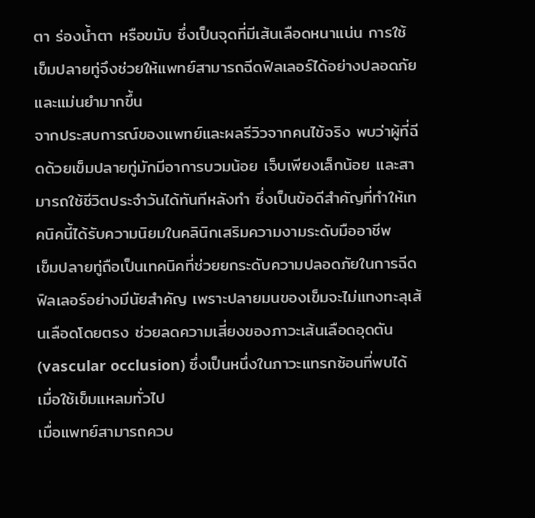ตา ร่องน้ำตา หรือขมับ ซึ่งเป็นจุดที่มีเส้นเลือดหนาแน่น การใช้เข็มปลายทู่จึงช่วยให้แพทย์สามารถฉีดฟิลเลอร์ได้อย่างปลอดภัยและแม่นยำมากขึ้น
จากประสบการณ์ของแพทย์และผลรีวิวจากคนไข้จริง พบว่าผู้ที่ฉีดด้วยเข็มปลายทู่มักมีอาการบวมน้อย เจ็บเพียงเล็กน้อย และสามารถใช้ชีวิตประจำวันได้ทันทีหลังทำ ซึ่งเป็นข้อดีสำคัญที่ทำให้เทคนิคนี้ได้รับความนิยมในคลินิกเสริมความงามระดับมืออาชีพ
เข็มปลายทู่ถือเป็นเทคนิคที่ช่วยยกระดับความปลอดภัยในการฉีดฟิลเลอร์อย่างมีนัยสำคัญ เพราะปลายมนของเข็มจะไม่แทงทะลุเส้นเลือดโดยตรง ช่วยลดความเสี่ยงของภาวะเส้นเลือดอุดตัน (vascular occlusion) ซึ่งเป็นหนึ่งในภาวะแทรกซ้อนที่พบได้เมื่อใช้เข็มแหลมทั่วไป
เมื่อแพทย์สามารถควบ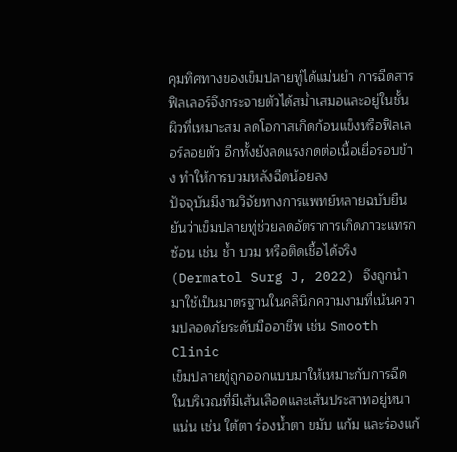คุมทิศทางของเข็มปลายทู่ได้แม่นยำ การฉีดสารฟิลเลอร์จึงกระจายตัวได้สม่ำเสมอและอยู่ในชั้นผิวที่เหมาะสม ลดโอกาสเกิดก้อนแข็งหรือฟิลเลอร์ลอยตัว อีกทั้งยังลดแรงกดต่อเนื้อเยื่อรอบข้าง ทำให้การบวมหลังฉีดน้อยลง
ปัจจุบันมีงานวิจัยทางการแพทย์หลายฉบับยืนยันว่าเข็มปลายทู่ช่วยลดอัตราการเกิดภาวะแทรกซ้อน เช่น ช้ำ บวม หรือติดเชื้อได้จริง (Dermatol Surg J, 2022) จึงถูกนำมาใช้เป็นมาตรฐานในคลินิกความงามที่เน้นความปลอดภัยระดับมืออาชีพ เช่น Smooth Clinic
เข็มปลายทู่ถูกออกแบบมาให้เหมาะกับการฉีดในบริเวณที่มีเส้นเลือดและเส้นประสาทอยู่หนาแน่น เช่น ใต้ตา ร่องน้ำตา ขมับ แก้ม และร่องแก้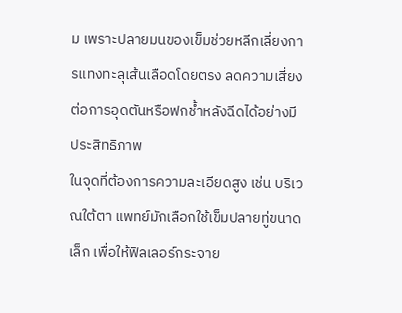ม เพราะปลายมนของเข็มช่วยหลีกเลี่ยงการแทงทะลุเส้นเลือดโดยตรง ลดความเสี่ยงต่อการอุดตันหรือฟกช้ำหลังฉีดได้อย่างมีประสิทธิภาพ
ในจุดที่ต้องการความละเอียดสูง เช่น บริเวณใต้ตา แพทย์มักเลือกใช้เข็มปลายทู่ขนาดเล็ก เพื่อให้ฟิลเลอร์กระจาย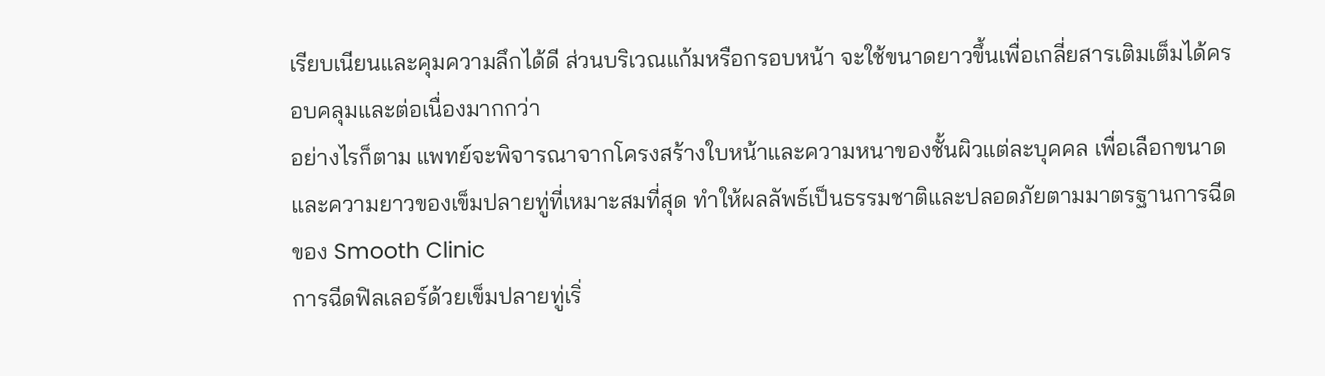เรียบเนียนและคุมความลึกได้ดี ส่วนบริเวณแก้มหรือกรอบหน้า จะใช้ขนาดยาวขึ้นเพื่อเกลี่ยสารเติมเต็มได้ครอบคลุมและต่อเนื่องมากกว่า
อย่างไรก็ตาม แพทย์จะพิจารณาจากโครงสร้างใบหน้าและความหนาของชั้นผิวแต่ละบุคคล เพื่อเลือกขนาดและความยาวของเข็มปลายทู่ที่เหมาะสมที่สุด ทำให้ผลลัพธ์เป็นธรรมชาติและปลอดภัยตามมาตรฐานการฉีดของ Smooth Clinic
การฉีดฟิลเลอร์ด้วยเข็มปลายทู่เริ่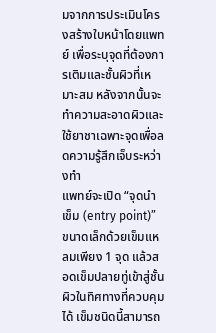มจากการประเมินโครงสร้างใบหน้าโดยแพทย์ เพื่อระบุจุดที่ต้องการเติมและชั้นผิวที่เหมาะสม หลังจากนั้นจะทำความสะอาดผิวและใช้ยาชาเฉพาะจุดเพื่อลดความรู้สึกเจ็บระหว่างทำ
แพทย์จะเปิด “จุดนำเข็ม (entry point)” ขนาดเล็กด้วยเข็มแหลมเพียง 1 จุด แล้วสอดเข็มปลายทู่เข้าสู่ชั้นผิวในทิศทางที่ควบคุมได้ เข็มชนิดนี้สามารถ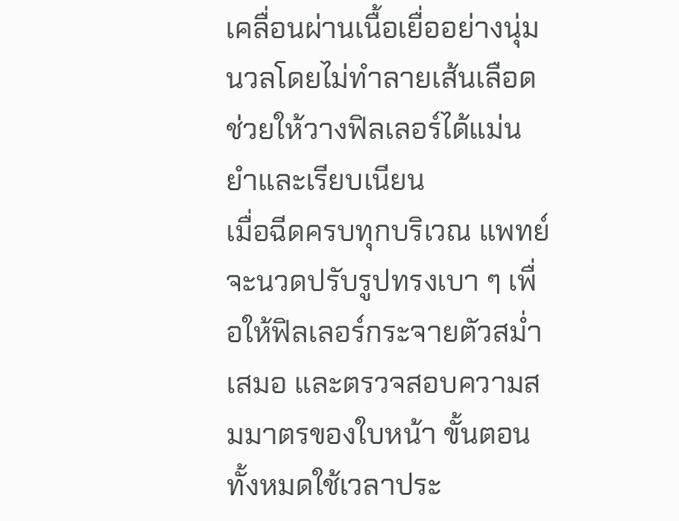เคลื่อนผ่านเนื้อเยื่ออย่างนุ่มนวลโดยไม่ทำลายเส้นเลือด ช่วยให้วางฟิลเลอร์ได้แม่นยำและเรียบเนียน
เมื่อฉีดครบทุกบริเวณ แพทย์จะนวดปรับรูปทรงเบา ๆ เพื่อให้ฟิลเลอร์กระจายตัวสม่ำเสมอ และตรวจสอบความสมมาตรของใบหน้า ขั้นตอนทั้งหมดใช้เวลาประ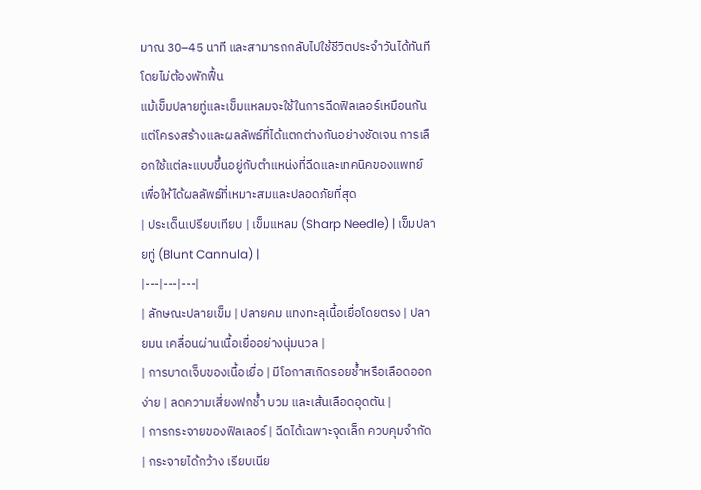มาณ 30–45 นาที และสามารถกลับไปใช้ชีวิตประจำวันได้ทันทีโดยไม่ต้องพักฟื้น
แม้เข็มปลายทู่และเข็มแหลมจะใช้ในการฉีดฟิลเลอร์เหมือนกัน แต่โครงสร้างและผลลัพธ์ที่ได้แตกต่างกันอย่างชัดเจน การเลือกใช้แต่ละแบบขึ้นอยู่กับตำแหน่งที่ฉีดและเทคนิคของแพทย์ เพื่อให้ได้ผลลัพธ์ที่เหมาะสมและปลอดภัยที่สุด
| ประเด็นเปรียบเทียบ | เข็มแหลม (Sharp Needle) | เข็มปลายทู่ (Blunt Cannula) |
|---|---|---|
| ลักษณะปลายเข็ม | ปลายคม แทงทะลุเนื้อเยื่อโดยตรง | ปลายมน เคลื่อนผ่านเนื้อเยื่ออย่างนุ่มนวล |
| การบาดเจ็บของเนื้อเยื่อ | มีโอกาสเกิดรอยช้ำหรือเลือดออกง่าย | ลดความเสี่ยงฟกช้ำ บวม และเส้นเลือดอุดตัน |
| การกระจายของฟิลเลอร์ | ฉีดได้เฉพาะจุดเล็ก ควบคุมจำกัด | กระจายได้กว้าง เรียบเนีย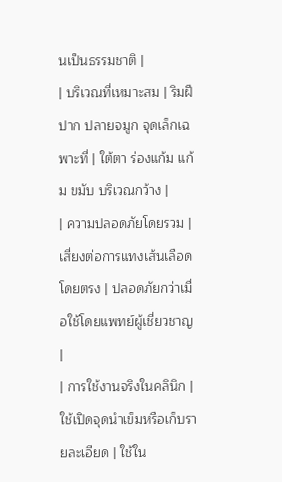นเป็นธรรมชาติ |
| บริเวณที่เหมาะสม | ริมฝีปาก ปลายจมูก จุดเล็กเฉพาะที่ | ใต้ตา ร่องแก้ม แก้ม ขมับ บริเวณกว้าง |
| ความปลอดภัยโดยรวม | เสี่ยงต่อการแทงเส้นเลือดโดยตรง | ปลอดภัยกว่าเมื่อใช้โดยแพทย์ผู้เชี่ยวชาญ |
| การใช้งานจริงในคลินิก | ใช้เปิดจุดนำเข็มหรือเก็บรายละเอียด | ใช้ใน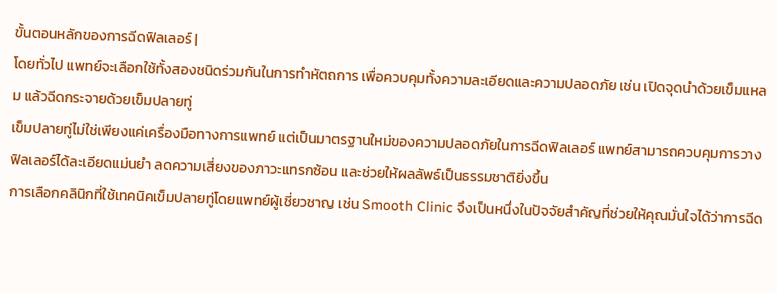ขั้นตอนหลักของการฉีดฟิลเลอร์ |
โดยทั่วไป แพทย์จะเลือกใช้ทั้งสองชนิดร่วมกันในการทำหัตถการ เพื่อควบคุมทั้งความละเอียดและความปลอดภัย เช่น เปิดจุดนำด้วยเข็มแหลม แล้วฉีดกระจายด้วยเข็มปลายทู่
เข็มปลายทู่ไม่ใช่เพียงแค่เครื่องมือทางการแพทย์ แต่เป็นมาตรฐานใหม่ของความปลอดภัยในการฉีดฟิลเลอร์ แพทย์สามารถควบคุมการวางฟิลเลอร์ได้ละเอียดแม่นยำ ลดความเสี่ยงของภาวะแทรกซ้อน และช่วยให้ผลลัพธ์เป็นธรรมชาติยิ่งขึ้น
การเลือกคลินิกที่ใช้เทคนิคเข็มปลายทู่โดยแพทย์ผู้เชี่ยวชาญ เช่น Smooth Clinic จึงเป็นหนึ่งในปัจจัยสำคัญที่ช่วยให้คุณมั่นใจได้ว่าการฉีด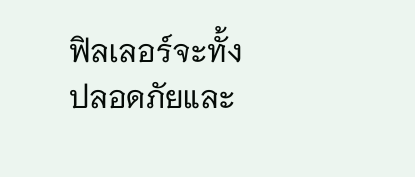ฟิลเลอร์จะทั้งปลอดภัยและ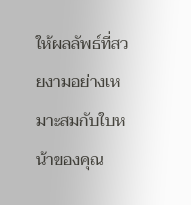ให้ผลลัพธ์ที่สวยงามอย่างเหมาะสมกับใบหน้าของคุณ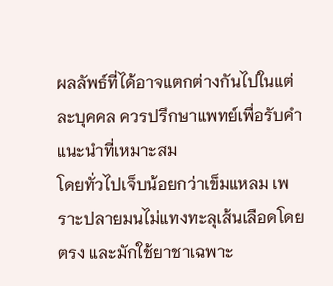ผลลัพธ์ที่ได้อาจแตกต่างกันไปในแต่ละบุคคล ควรปรึกษาแพทย์เพื่อรับคำแนะนำที่เหมาะสม
โดยทั่วไปเจ็บน้อยกว่าเข็มแหลม เพราะปลายมนไม่แทงทะลุเส้นเลือดโดยตรง และมักใช้ยาชาเฉพาะ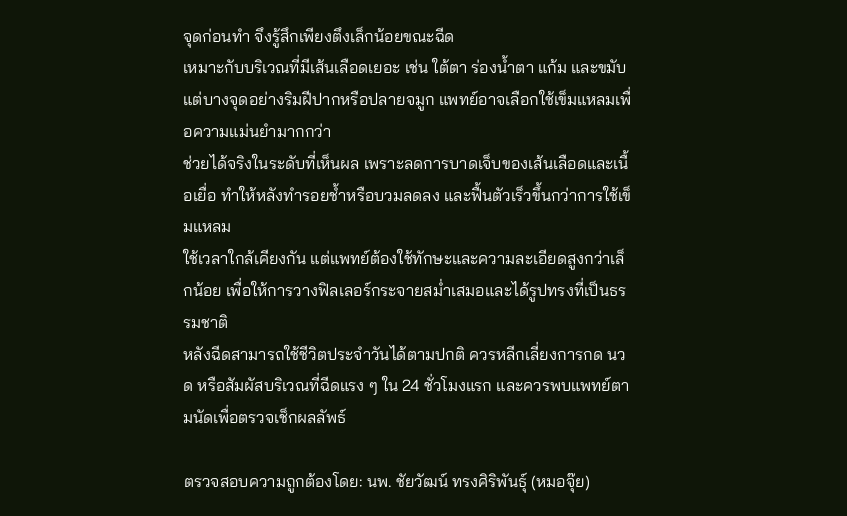จุดก่อนทำ จึงรู้สึกเพียงตึงเล็กน้อยขณะฉีด
เหมาะกับบริเวณที่มีเส้นเลือดเยอะ เช่น ใต้ตา ร่องน้ำตา แก้ม และขมับ แต่บางจุดอย่างริมฝีปากหรือปลายจมูก แพทย์อาจเลือกใช้เข็มแหลมเพื่อความแม่นยำมากกว่า
ช่วยได้จริงในระดับที่เห็นผล เพราะลดการบาดเจ็บของเส้นเลือดและเนื้อเยื่อ ทำให้หลังทำรอยช้ำหรือบวมลดลง และฟื้นตัวเร็วขึ้นกว่าการใช้เข็มแหลม
ใช้เวลาใกล้เคียงกัน แต่แพทย์ต้องใช้ทักษะและความละเอียดสูงกว่าเล็กน้อย เพื่อให้การวางฟิลเลอร์กระจายสม่ำเสมอและได้รูปทรงที่เป็นธรรมชาติ
หลังฉีดสามารถใช้ชีวิตประจำวันได้ตามปกติ ควรหลีกเลี่ยงการกด นวด หรือสัมผัสบริเวณที่ฉีดแรง ๆ ใน 24 ชั่วโมงแรก และควรพบแพทย์ตามนัดเพื่อตรวจเช็กผลลัพธ์

ตรวจสอบความถูกต้องโดย: นพ. ชัยวัฒน์ ทรงศิริพันธุ์ (หมอจุ๊ย)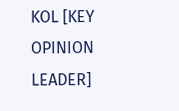KOL [KEY OPINION LEADER]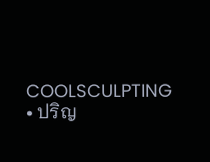COOLSCULPTING
• ปริญ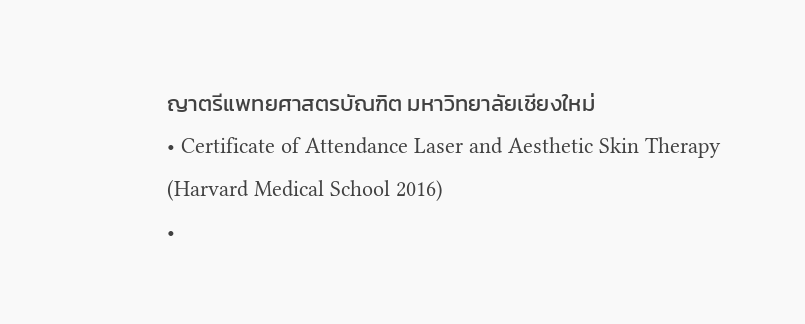ญาตรีแพทยศาสตรบัณฑิต มหาวิทยาลัยเชียงใหม่
• Certificate of Attendance Laser and Aesthetic Skin Therapy (Harvard Medical School 2016)
•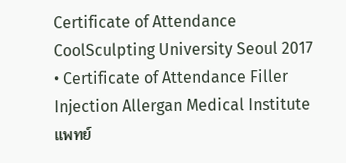Certificate of Attendance CoolSculpting University Seoul 2017
• Certificate of Attendance Filler Injection Allergan Medical Institute
แพทย์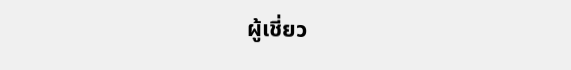ผู้เชี่ยว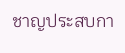ชาญประสบกา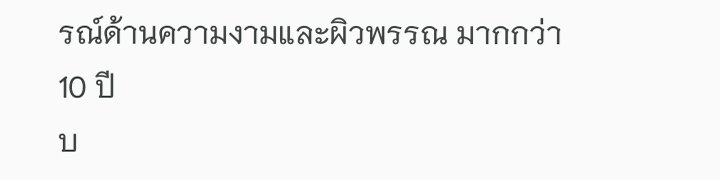รณ์ด้านความงามและผิวพรรณ มากกว่า 10 ปี
บ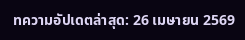ทความอัปเดตล่าสุด: 26 เมษายน 2569